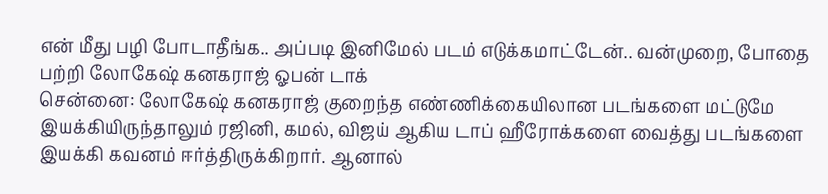என் மீது பழி போடாதீங்க.. அப்படி இனிமேல் படம் எடுக்கமாட்டேன்.. வன்முறை, போதை பற்றி லோகேஷ் கனகராஜ் ஓபன் டாக்
சென்னை: லோகேஷ் கனகராஜ் குறைந்த எண்ணிக்கையிலான படங்களை மட்டுமே இயக்கியிருந்தாலும் ரஜினி, கமல், விஜய் ஆகிய டாப் ஹீரோக்களை வைத்து படங்களை இயக்கி கவனம் ஈர்த்திருக்கிறார். ஆனால்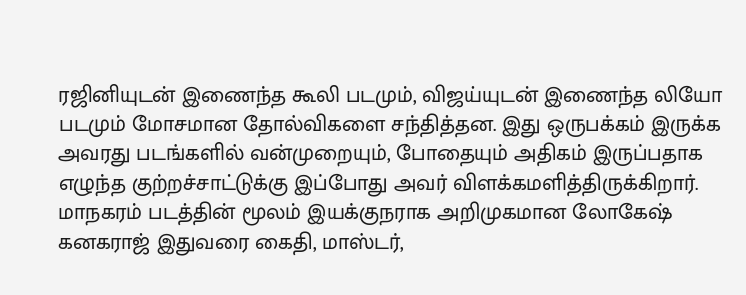ரஜினியுடன் இணைந்த கூலி படமும், விஜய்யுடன் இணைந்த லியோ படமும் மோசமான தோல்விகளை சந்தித்தன. இது ஒருபக்கம் இருக்க அவரது படங்களில் வன்முறையும், போதையும் அதிகம் இருப்பதாக எழுந்த குற்றச்சாட்டுக்கு இப்போது அவர் விளக்கமளித்திருக்கிறார்.
மாநகரம் படத்தின் மூலம் இயக்குநராக அறிமுகமான லோகேஷ் கனகராஜ் இதுவரை கைதி, மாஸ்டர்,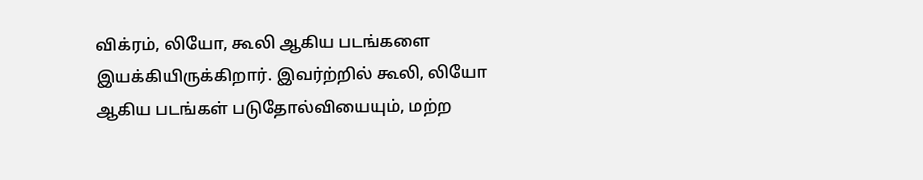விக்ரம், லியோ, கூலி ஆகிய படங்களை இயக்கியிருக்கிறார். இவர்ற்றில் கூலி, லியோ ஆகிய படங்கள் படுதோல்வியையும், மற்ற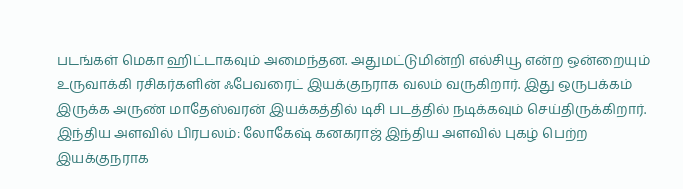படங்கள் மெகா ஹிட்டாகவும் அமைந்தன. அதுமட்டுமின்றி எல்சியூ என்ற ஒன்றையும் உருவாக்கி ரசிகர்களின் ஃபேவரைட் இயக்குநராக வலம் வருகிறார். இது ஒருபக்கம் இருக்க அருண் மாதேஸ்வரன் இயக்கத்தில் டிசி படத்தில் நடிக்கவும் செய்திருக்கிறார்.
இந்திய அளவில் பிரபலம்: லோகேஷ் கனகராஜ் இந்திய அளவில் புகழ் பெற்ற இயக்குநராக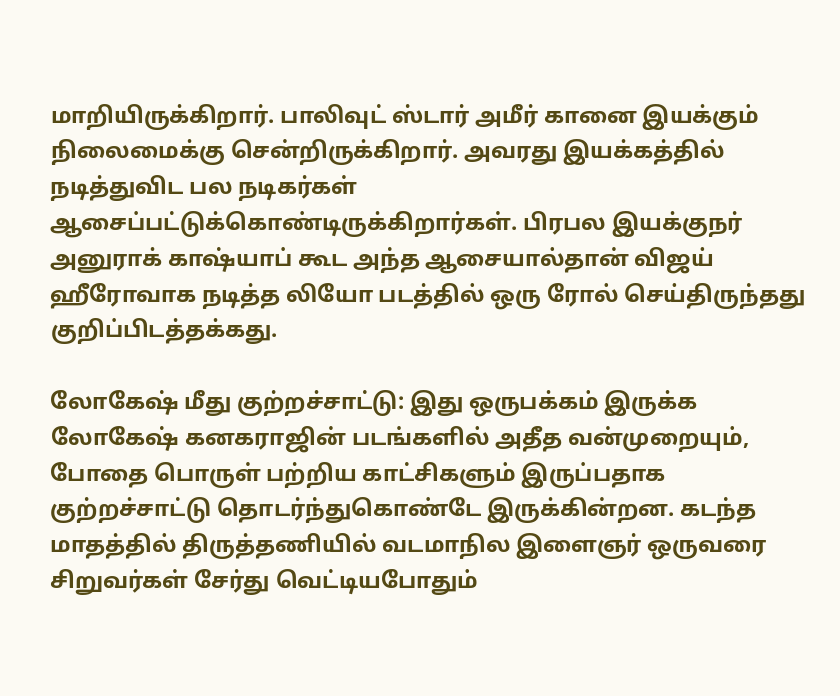மாறியிருக்கிறார். பாலிவுட் ஸ்டார் அமீர் கானை இயக்கும் நிலைமைக்கு சென்றிருக்கிறார். அவரது இயக்கத்தில் நடித்துவிட பல நடிகர்கள் ஆசைப்பட்டுக்கொண்டிருக்கிறார்கள். பிரபல இயக்குநர் அனுராக் காஷ்யாப் கூட அந்த ஆசையால்தான் விஜய் ஹீரோவாக நடித்த லியோ படத்தில் ஒரு ரோல் செய்திருந்தது குறிப்பிடத்தக்கது.

லோகேஷ் மீது குற்றச்சாட்டு: இது ஒருபக்கம் இருக்க லோகேஷ் கனகராஜின் படங்களில் அதீத வன்முறையும், போதை பொருள் பற்றிய காட்சிகளும் இருப்பதாக குற்றச்சாட்டு தொடர்ந்துகொண்டே இருக்கின்றன. கடந்த மாதத்தில் திருத்தணியில் வடமாநில இளைஞர் ஒருவரை சிறுவர்கள் சேர்து வெட்டியபோதும்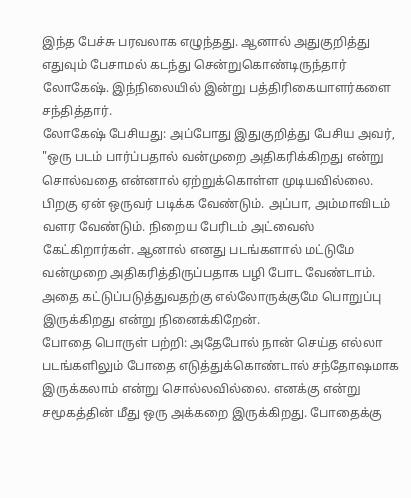இந்த பேச்சு பரவலாக எழுந்தது. ஆனால் அதுகுறித்து எதுவும் பேசாமல் கடந்து சென்றுகொண்டிருந்தார் லோகேஷ். இந்நிலையில் இன்று பத்திரிகையாளர்களை சந்தித்தார்.
லோகேஷ் பேசியது: அப்போது இதுகுறித்து பேசிய அவர், "ஒரு படம் பார்ப்பதால் வன்முறை அதிகரிக்கிறது என்று சொல்வதை என்னால் ஏற்றுக்கொள்ள முடியவில்லை. பிறகு ஏன் ஒருவர் படிக்க வேண்டும். அப்பா, அம்மாவிடம் வளர வேண்டும். நிறைய பேரிடம் அட்வைஸ் கேட்கிறார்கள். ஆனால் எனது படங்களால் மட்டுமே வன்முறை அதிகரித்திருப்பதாக பழி போட வேண்டாம். அதை கட்டுப்படுத்துவதற்கு எல்லோருக்குமே பொறுப்பு இருக்கிறது என்று நினைக்கிறேன்.
போதை பொருள் பற்றி: அதேபோல் நான் செய்த எல்லா படங்களிலும் போதை எடுத்துக்கொண்டால் சந்தோஷமாக இருக்கலாம் என்று சொல்லவில்லை. எனக்கு என்று சமூகத்தின் மீது ஒரு அக்கறை இருக்கிறது. போதைக்கு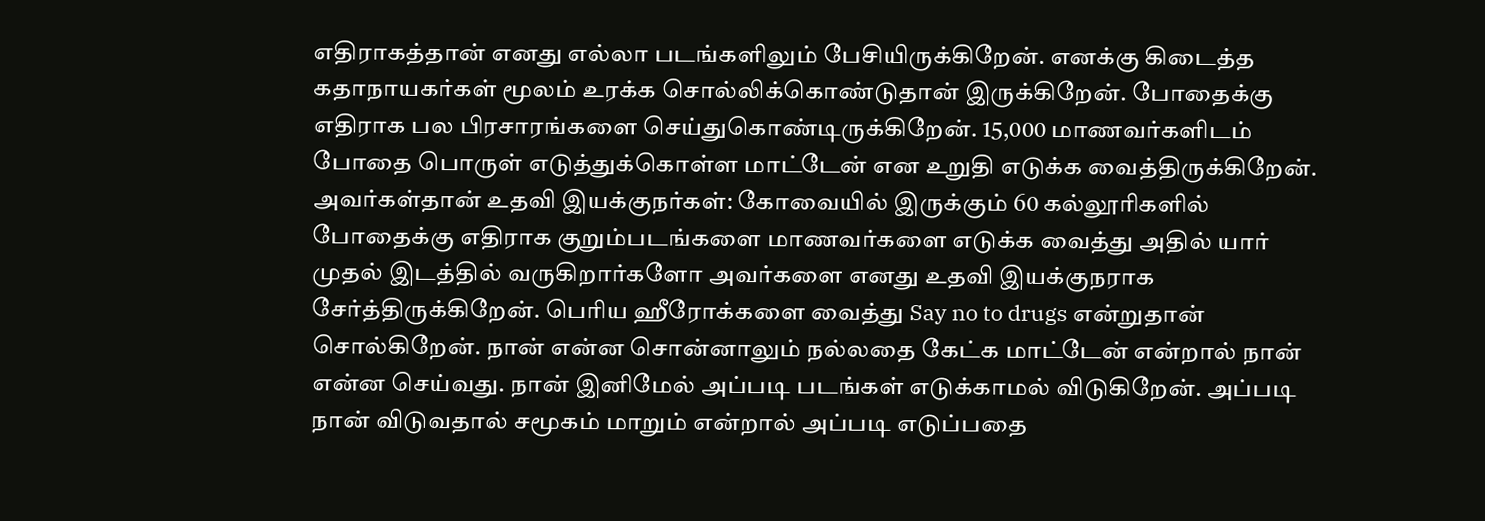எதிராகத்தான் எனது எல்லா படங்களிலும் பேசியிருக்கிறேன். எனக்கு கிடைத்த கதாநாயகர்கள் மூலம் உரக்க சொல்லிக்கொண்டுதான் இருக்கிறேன். போதைக்கு எதிராக பல பிரசாரங்களை செய்துகொண்டிருக்கிறேன். 15,000 மாணவர்களிடம் போதை பொருள் எடுத்துக்கொள்ள மாட்டேன் என உறுதி எடுக்க வைத்திருக்கிறேன்.
அவர்கள்தான் உதவி இயக்குநர்கள்: கோவையில் இருக்கும் 60 கல்லூரிகளில் போதைக்கு எதிராக குறும்படங்களை மாணவர்களை எடுக்க வைத்து அதில் யார் முதல் இடத்தில் வருகிறார்களோ அவர்களை எனது உதவி இயக்குநராக சேர்த்திருக்கிறேன். பெரிய ஹீரோக்களை வைத்து Say no to drugs என்றுதான் சொல்கிறேன். நான் என்ன சொன்னாலும் நல்லதை கேட்க மாட்டேன் என்றால் நான் என்ன செய்வது. நான் இனிமேல் அப்படி படங்கள் எடுக்காமல் விடுகிறேன். அப்படி நான் விடுவதால் சமூகம் மாறும் என்றால் அப்படி எடுப்பதை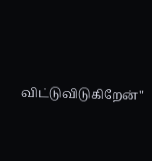விட்டுவிடுகிறேன்"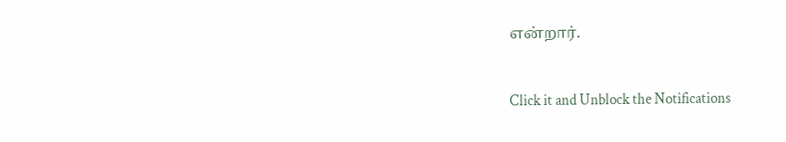என்றார்.


Click it and Unblock the Notifications